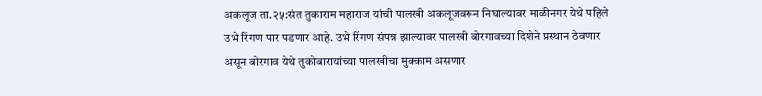अकलूज ता.२५:संत तुकाराम महाराज यांची पालखी अकलूजवरून निघाल्यावर माळीनगर येथे पहिले उभे रिंगण पार पडणार आहे. उभे रिंगण संपन्न झाल्यावर पालखी बोरगावच्या दिशेने प्रस्थान ठेवणार असून बोरगाव येथे तुकोबारायांच्या पालखीचा मुक्काम असणार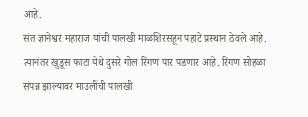आहे.
संत ज्ञानेश्वर महाराज यांची पालखी माळशिरसहून पहाटे प्रस्थान ठेवले आहे. त्यानंतर खुडूस फाटा येथे दुसरे गोल रिंगण पार पडणार आहे. रिंगण सोहळा संपन्न झाल्यावर माउलींची पालखी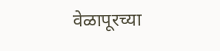वेळापूरच्या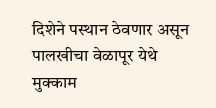दिशेने पस्थान ठेवणार असून पालखीचा वेळापूर येथे मुक्काम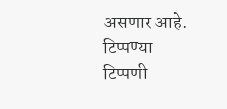असणार आहे.
टिप्पण्या
टिप्पणी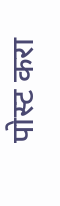पोस्ट करा